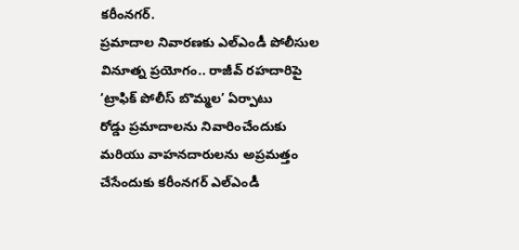కరీంనగర్.
ప్రమాదాల నివారణకు ఎల్ఎండీ పోలీసుల వినూత్న ప్రయోగం.. రాజీవ్ రహదారిపై ‘ట్రాఫిక్ పోలీస్ బొమ్మల’ ఏర్పాటు
రోడ్డు ప్రమాదాలను నివారించేందుకు మరియు వాహనదారులను అప్రమత్తం చేసేందుకు కరీంనగర్ ఎల్ఎండీ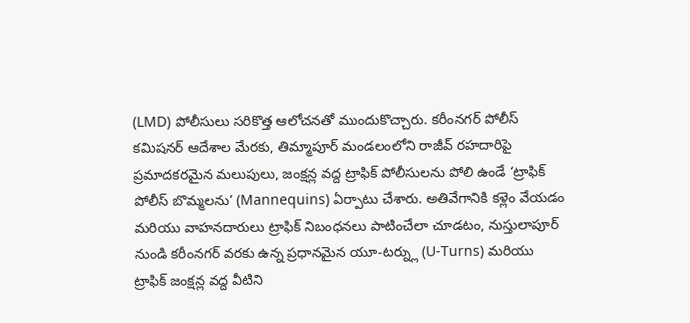(LMD) పోలీసులు సరికొత్త ఆలోచనతో ముందుకొచ్చారు. కరీంనగర్ పోలీస్ కమిషనర్ ఆదేశాల మేరకు, తిమ్మాపూర్ మండలంలోని రాజీవ్ రహదారిపై ప్రమాదకరమైన మలుపులు, జంక్షన్ల వద్ద ట్రాఫిక్ పోలీసులను పోలి ఉండే ‘ట్రాఫిక్ పోలీస్ బొమ్మలను’ (Mannequins) ఏర్పాటు చేశారు. అతివేగానికి కళ్లెం వేయడం మరియు వాహనదారులు ట్రాఫిక్ నిబంధనలు పాటించేలా చూడటం, నుస్తులాపూర్ నుండి కరీంనగర్ వరకు ఉన్న ప్రధానమైన యూ-టర్న్లు (U-Turns) మరియు ట్రాఫిక్ జంక్షన్ల వద్ద వీటిని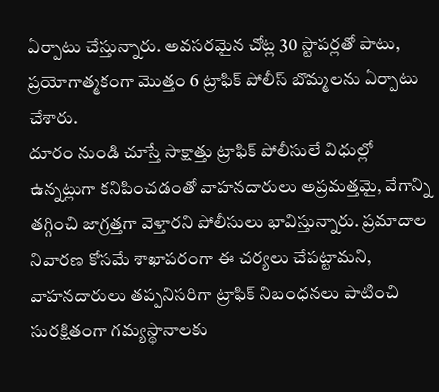ఏర్పాటు చేస్తున్నారు. అవసరమైన చోట్ల 30 స్టాపర్లతో పాటు, ప్రయోగాత్మకంగా మొత్తం 6 ట్రాఫిక్ పోలీస్ బొమ్మలను ఏర్పాటు చేశారు.
దూరం నుండి చూస్తే సాక్షాత్తు ట్రాఫిక్ పోలీసులే విధుల్లో ఉన్నట్లుగా కనిపించడంతో వాహనదారులు అప్రమత్తమై, వేగాన్ని తగ్గించి జాగ్రత్తగా వెళ్తారని పోలీసులు భావిస్తున్నారు. ప్రమాదాల నివారణ కోసమే శాఖాపరంగా ఈ చర్యలు చేపట్టామని, వాహనదారులు తప్పనిసరిగా ట్రాఫిక్ నిబంధనలు పాటించి సురక్షితంగా గమ్యస్థానాలకు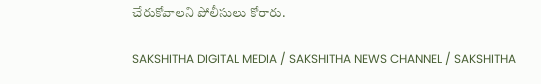చేరుకోవాలని పోలీసులు కోరారు.

SAKSHITHA DIGITAL MEDIA / SAKSHITHA NEWS CHANNEL / SAKSHITHA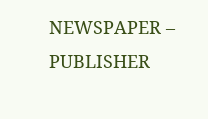NEWSPAPER – PUBLISHER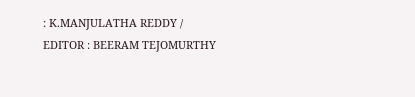: K.MANJULATHA REDDY / EDITOR : BEERAM TEJOMURTHY